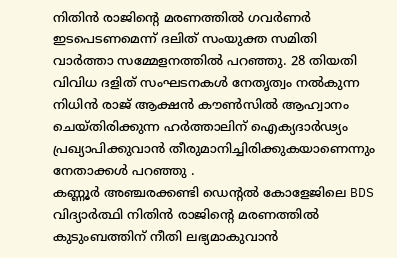നിതിൻ രാജിന്റെ മരണത്തിൽ ഗവർണർ ഇടപെടണമെന്ന് ദലിത് സംയുക്ത സമിതി വാർത്താ സമ്മേളനത്തിൽ പറഞ്ഞു. 28 തിയതി വിവിധ ദളിത് സംഘടനകൾ നേതൃത്വം നൽകുന്ന നിധിൻ രാജ് ആക്ഷൻ കൗൺസിൽ ആഹ്വാനം ചെയ്തിരിക്കുന്ന ഹർത്താലിന് ഐക്യദാർഢ്യം പ്രഖ്യാപിക്കുവാൻ തീരുമാനിച്ചിരിക്കുകയാണെന്നും നേതാക്കൾ പറഞ്ഞു .
കണ്ണൂർ അഞ്ചരക്കണ്ടി ഡെന്റൽ കോളേജിലെ BDS വിദ്യാർത്ഥി നിതിൻ രാജിന്റെ മരണത്തിൽ കുടുംബത്തിന് നീതി ലഭ്യമാകുവാൻ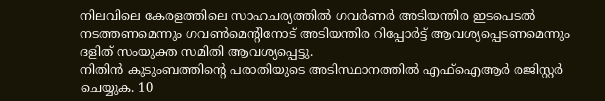നിലവിലെ കേരളത്തിലെ സാഹചര്യത്തിൽ ഗവർണർ അടിയന്തിര ഇടപെടൽ നടത്തണമെന്നും ഗവൺമെന്റിനോട് അടിയന്തിര റിപ്പോർട്ട് ആവശ്യപ്പെടണമെന്നും ദളിത് സംയുക്ത സമിതി ആവശ്യപ്പെട്ടു.
നിതിൻ കുടുംബത്തിന്റെ പരാതിയുടെ അടിസ്ഥാനത്തിൽ എഫ്ഐആർ രജിസ്റ്റർ ചെയ്യുക. 10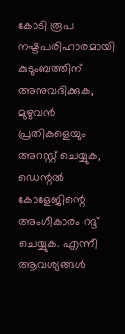കോടി രൂപ നഷ്ടപരിഹാരമായി കുടുംബത്തിന് അനുവദിക്കുക, മുഴുവൻ പ്രതികളെയും അറസ്റ്റ് ചെയ്യുക, ഡെന്റൽ കോളേജിന്റെ അംഗീകാരം റദ്ദ് ചെയ്യുക. എന്നീ ആവശ്യങ്ങൾ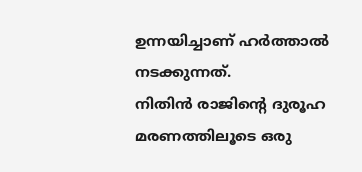ഉന്നയിച്ചാണ് ഹർത്താൽ നടക്കുന്നത്.
നിതിൻ രാജിന്റെ ദുരൂഹ മരണത്തിലൂടെ ഒരു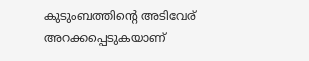കുടുംബത്തിന്റെ അടിവേര് അറക്കപ്പെടുകയാണ്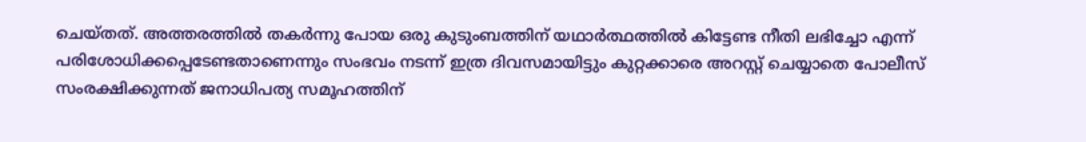ചെയ്തത്. അത്തരത്തിൽ തകർന്നു പോയ ഒരു കുടുംബത്തിന് യഥാർത്ഥത്തിൽ കിട്ടേണ്ട നീതി ലഭിച്ചോ എന്ന് പരിശോധിക്കപ്പെടേണ്ടതാണെന്നും സംഭവം നടന്ന് ഇത്ര ദിവസമായിട്ടും കുറ്റക്കാരെ അറസ്റ്റ് ചെയ്യാതെ പോലീസ് സംരക്ഷിക്കുന്നത് ജനാധിപത്യ സമൂഹത്തിന്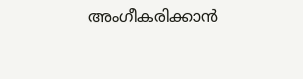അംഗീകരിക്കാൻ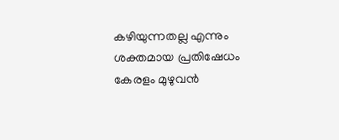കഴിയുന്നതല്ല എന്നും ശക്തമായ പ്രതിഷേധം കേരളം മുഴുവൻ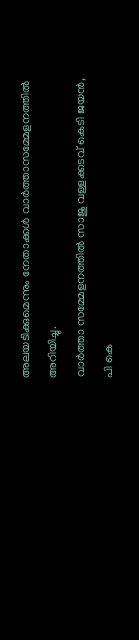അലയടിക്കുമെന്നും നേതാക്കൾ വാർത്താസമ്മേളനത്തിൽ അറിയിച്ചു.
വാർത്താ സമ്മേളനത്തിൽ സാജു വള്ളക്കടവ് കെടി ജയൻ, പി കെ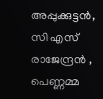അപ്പുക്കുട്ടൻ, സി എസ് രാജേന്ദ്രൻ , പെണ്ണമ്മ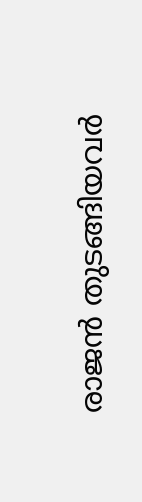രാജൻ തുടങ്ങിയവർ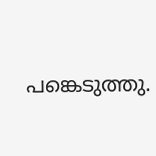പങ്കെടുത്തു.